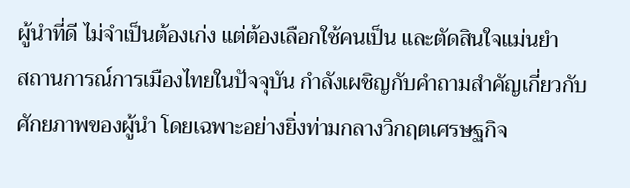ผู้นำที่ดี ไม่จำเป็นต้องเก่ง แต่ต้องเลือกใช้คนเป็น และตัดสินใจแม่นยำ
สถานการณ์การเมืองไทยในปัจจุบัน กำลังเผชิญกับคำถามสำคัญเกี่ยวกับศักยภาพของผู้นำ โดยเฉพาะอย่างยิ่งท่ามกลางวิกฤตเศรษฐกิจ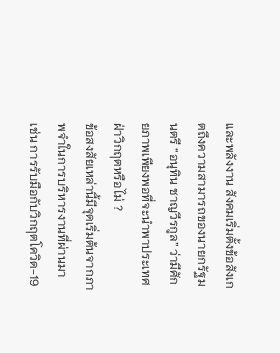และพลังงาน สังคมเริ่มตั้งข้อสังเกตถึงความสามารถของนายกรัฐมนตรี “อนุทิน ชาญวีรกูล” ว่ามีศักยภาพเพียงพอที่จะนำพาประเทศฝ่าวิกฤตหรือไม่ ?
ข้อสงสัยเหล่านี้มีจุดเริ่มต้นจากภาพจำในการบริหารงานที่ผ่านมา เช่น การรับมือกับวิกฤตโควิด-19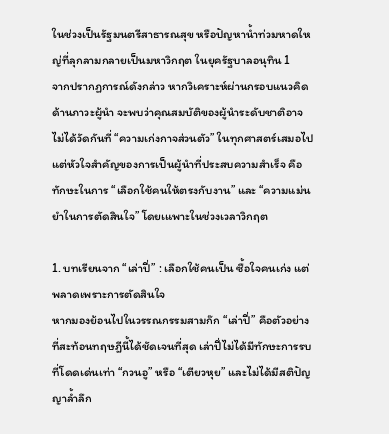ในช่วงเป็นรัฐมนตรีสาธารณสุข หรือปัญหาน้ำท่วมหาดใหญ่ที่ลุกลามกลายเป็นมหาวิกฤต ในยุครัฐบาลอนุทิน 1
จากปรากฏการณ์ดังกล่าว หากวิเคราะห์ผ่านกรอบแนวคิดด้านภาวะผู้นำ จะพบว่าคุณสมบัติของผู้นำระดับชาติอาจไม่ได้วัดกันที่ “ความเก่งกาจส่วนตัว” ในทุกศาสตร์เสมอไป แต่หัวใจสำคัญของการเป็นผู้นำที่ประสบความสำเร็จ คือทักษะในการ “เลือกใช้คนให้ตรงกับงาน” และ “ความแม่นยำในการตัดสินใจ” โดยเแพาะในช่วงเวลาวิกฤต

1. บทเรียนจาก “เล่าปี่” : เลือกใช้คนเป็น ซื้อใจคนเก่ง แต่พลาดเพราะการตัดสินใจ
หากมองย้อนไปในวรรณกรรมสามก๊ก “เล่าปี่” คือตัวอย่างที่สะท้อนทฤษฎีนี้ได้ชัดเจนที่สุด เล่าปี่ไม่ได้มีทักษะการรบที่โดดเด่นเท่า “กวนอู” หรือ “เตียวหุย” และไม่ได้มีสติปัญญาล้ำลึก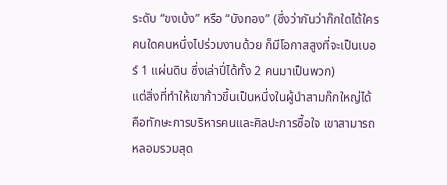ระดับ “ขงเบ้ง” หรือ “บังทอง” (ซึ่งว่ากันว่าก๊กใดได้ใครคนใดคนหนึ่งไปร่วมงานด้วย ก็มีโอกาสสูงที่จะเป็นเบอร์ 1 แผ่นดิน ซึ่งเล่าปี่ได้ทั้ง 2 คนมาเป็นพวก)
แต่สิ่งที่ทำให้เขาก้าวขึ้นเป็นหนึ่งในผู้นำสามก๊กใหญ่ได้ คือทักษะการบริหารคนและศิลปะการซื้อใจ เขาสามารถหลอมรวมสุด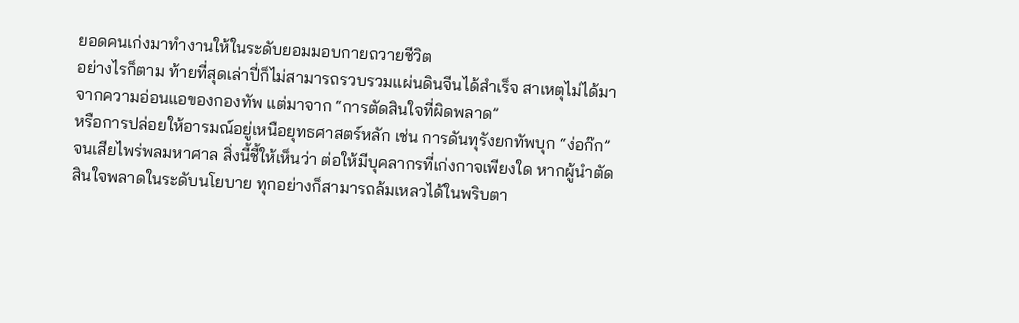ยอดคนเก่งมาทำงานให้ในระดับยอมมอบกายถวายชีวิต
อย่างไรก็ตาม ท้ายที่สุดเล่าปี่ก็ไม่สามารถรวบรวมแผ่นดินจีนได้สำเร็จ สาเหตุไม่ได้มาจากความอ่อนแอของกองทัพ แต่มาจาก “การตัดสินใจที่ผิดพลาด”
หรือการปล่อยให้อารมณ์อยู่เหนือยุทธศาสตร์หลัก เช่น การดันทุรังยกทัพบุก “ง่อก๊ก” จนเสียไพร่พลมหาศาล สิ่งนี้ชี้ให้เห็นว่า ต่อให้มีบุคลากรที่เก่งกาจเพียงใด หากผู้นำตัดสินใจพลาดในระดับนโยบาย ทุกอย่างก็สามารถล้มเหลวได้ในพริบตา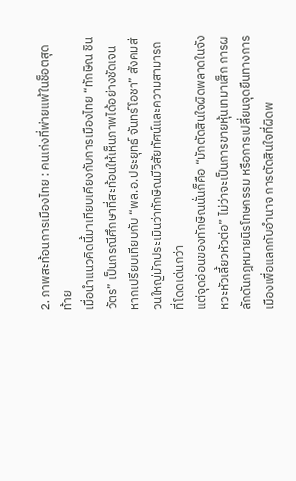2. ภาพสะท้อนการเมืองไทย : คนเก่งที่พ่ายแพ้ในช็อตสุดท้าย
เมื่อนำแนวคิดนี้มาเทียบเคียงกับการเมืองไทย “ทักษิณ ชินวัตร” เป็นกรณีศึกษาที่สะท้อนให้เห็นภาพได้อย่างชัดเจน หากเปรียบเทียบกับ “พล.อ.ประยุทธ์ จันทร์โอชา” สังคมส่วนใหญ่มักประเมินว่าทักษิณมีวิสัยทัศน์และความสามารถที่โดดเด่นกว่า
แต่จุดอ่อนของทักษิณนั่นก็คือ “มักตัดสินใจผิดพลาดในจังหวะหัวเลี้ยวหัวต่อ” ไม่ว่าจะเป็นการขายหุ้นเทมาเส็ก การผลักดันกฎหมายนิรโทษกรรม หรือการเปลี่ยนจุดยืนทางการเมืองเพื่อแลกกับอำนาจ การตัดสินใจที่ผิดพ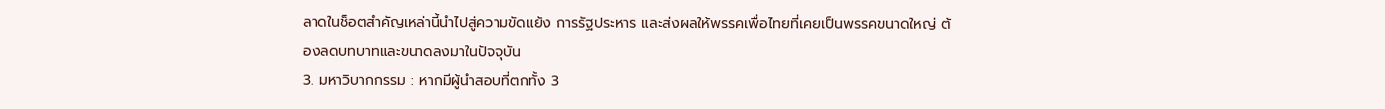ลาดในช็อตสำคัญเหล่านี้นำไปสู่ความขัดแย้ง การรัฐประหาร และส่งผลให้พรรคเพื่อไทยที่เคยเป็นพรรคขนาดใหญ่ ต้องลดบทบาทและขนาดลงมาในปัจจุบัน
3. มหาวิบากกรรม : หากมีผู้นำสอบที่ตกทั้ง 3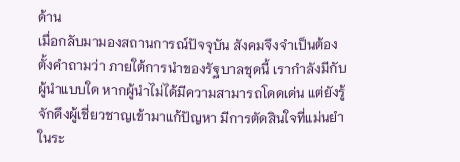ด้าน
เมื่อกลับมามองสถานการณ์ปัจจุบัน สังคมจึงจำเป็นต้องตั้งคำถามว่า ภายใต้การนำของรัฐบาลชุดนี้ เรากำลังมีกับผู้นำแบบใด หากผู้นำไม่ได้มีความสามารถโดดเด่น แต่ยังรู้จักดึงผู้เชี่ยวชาญเข้ามาแก้ปัญหา มีการตัดสินใจที่แม่นยำในระ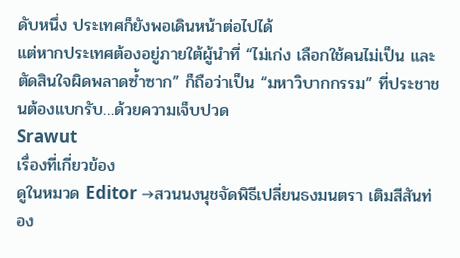ดับหนึ่ง ประเทศก็ยังพอเดินหน้าต่อไปได้
แต่หากประเทศต้องอยู่ภายใต้ผู้นำที่ “ไม่เก่ง เลือกใช้คนไม่เป็น และตัดสินใจผิดพลาดซ้ำซาก” ก็ถือว่าเป็น “มหาวิบากกรรม” ที่ประชาชนต้องแบกรับ…ด้วยความเจ็บปวด
Srawut
เรื่องที่เกี่ยวข้อง
ดูในหมวด Editor →สวนนงนุชจัดพิธีเปลี่ยนธงมนตรา เติมสีสันท่อง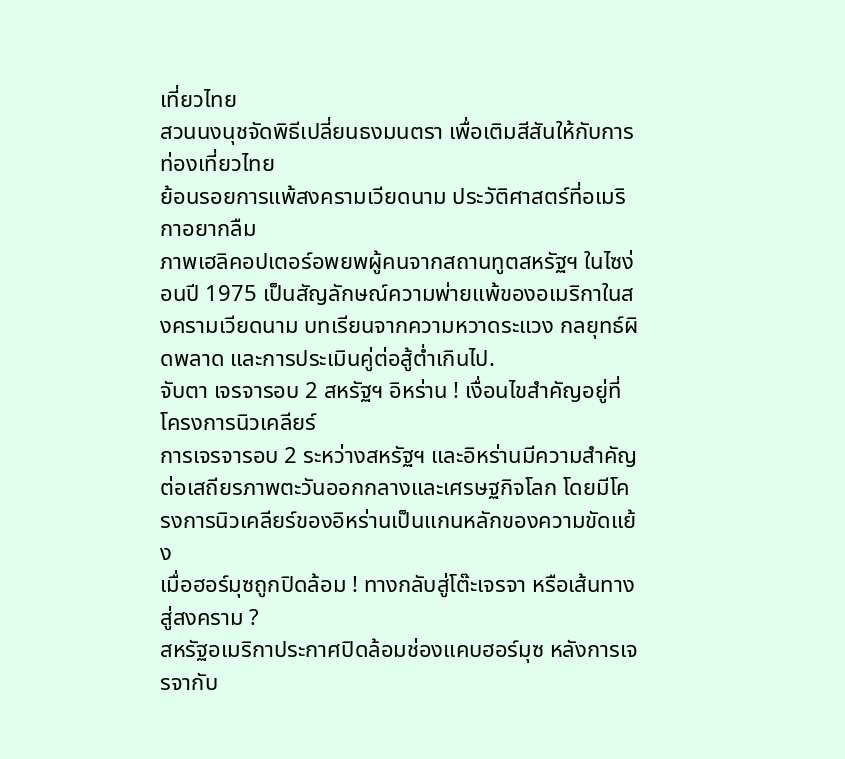เที่ยวไทย
สวนนงนุชจัดพิธีเปลี่ยนธงมนตรา เพื่อเติมสีสันให้กับการท่องเที่ยวไทย
ย้อนรอยการแพ้สงครามเวียดนาม ประวัติศาสตร์ที่อเมริกาอยากลืม
ภาพเฮลิคอปเตอร์อพยพผู้คนจากสถานทูตสหรัฐฯ ในไซง่อนปี 1975 เป็นสัญลักษณ์ความพ่ายแพ้ของอเมริกาในสงครามเวียดนาม บทเรียนจากความหวาดระแวง กลยุทธ์ผิดพลาด และการประเมินคู่ต่อสู้ต่ำเกินไป.
จับตา เจรจารอบ 2 สหรัฐฯ อิหร่าน ! เงื่อนไขสำคัญอยู่ที่โครงการนิวเคลียร์
การเจรจารอบ 2 ระหว่างสหรัฐฯ และอิหร่านมีความสำคัญต่อเสถียรภาพตะวันออกกลางและเศรษฐกิจโลก โดยมีโครงการนิวเคลียร์ของอิหร่านเป็นแกนหลักของความขัดแย้ง
เมื่อฮอร์มุซถูกปิดล้อม ! ทางกลับสู่โต๊ะเจรจา หรือเส้นทางสู่สงคราม ?
สหรัฐอเมริกาประกาศปิดล้อมช่องแคบฮอร์มุซ หลังการเจรจากับ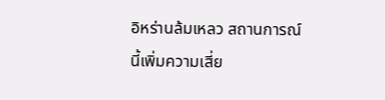อิหร่านล้มเหลว สถานการณ์นี้เพิ่มความเสี่ย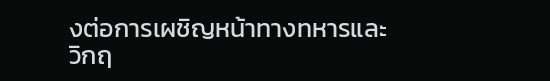งต่อการเผชิญหน้าทางทหารและวิกฤ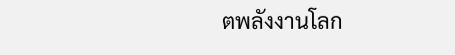ตพลังงานโลก